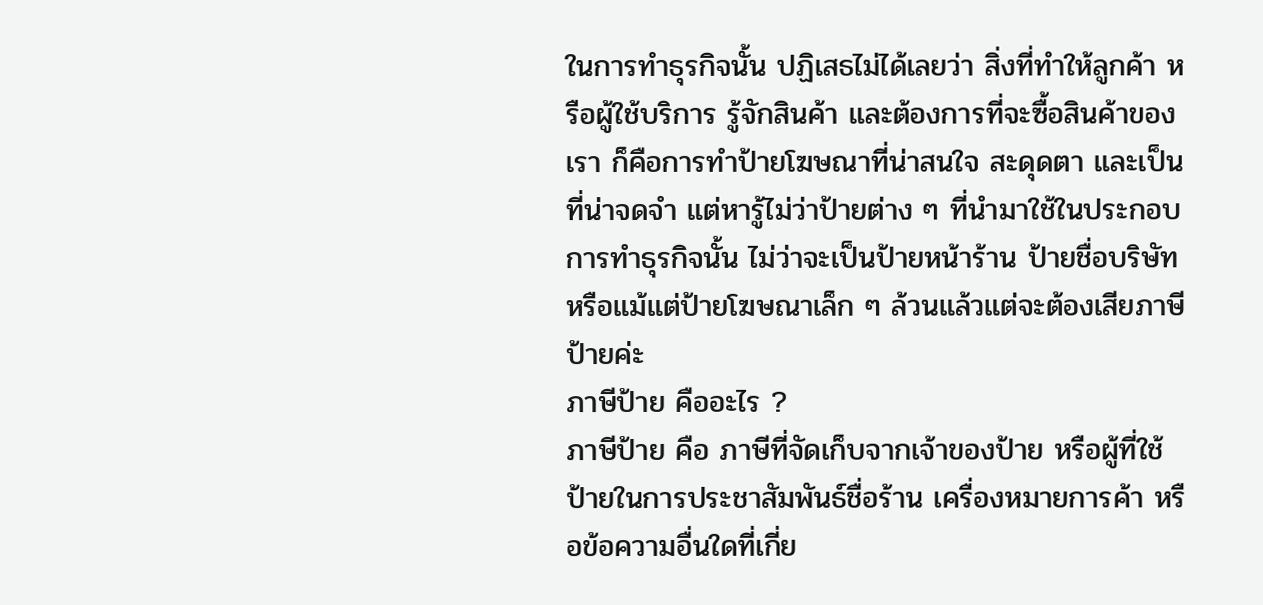ในการทำธุรกิจนั้น ปฏิเสธไม่ได้เลยว่า สิ่งที่ทำให้ลูกค้า หรือผู้ใช้บริการ รู้จักสินค้า และต้องการที่จะซื้อสินค้าของเรา ก็คือการทำป้ายโฆษณาที่น่าสนใจ สะดุดตา และเป็นที่น่าจดจำ แต่หารู้ไม่ว่าป้ายต่าง ๆ ที่นำมาใช้ในประกอบการทำธุรกิจนั้น ไม่ว่าจะเป็นป้ายหน้าร้าน ป้ายชื่อบริษัท หรือแม้แต่ป้ายโฆษณาเล็ก ๆ ล้วนแล้วแต่จะต้องเสียภาษีป้ายค่ะ
ภาษีป้าย คืออะไร ?
ภาษีป้าย คือ ภาษีที่จัดเก็บจากเจ้าของป้าย หรือผู้ที่ใช้ป้ายในการประชาสัมพันธ์ชื่อร้าน เครื่องหมายการค้า หรือข้อความอื่นใดที่เกี่ย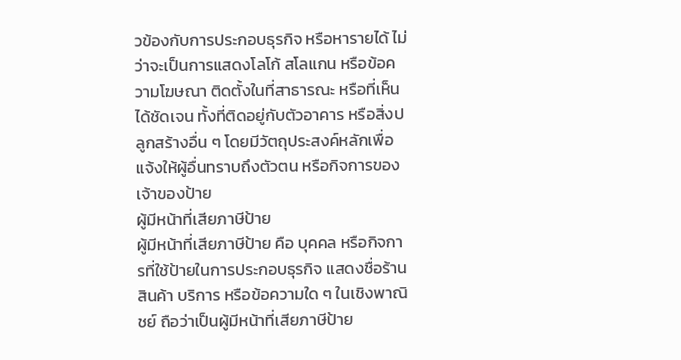วข้องกับการประกอบธุรกิจ หรือหารายได้ ไม่ว่าจะเป็นการแสดงโลโก้ สโลแกน หรือข้อความโฆษณา ติดตั้งในที่สาธารณะ หรือที่เห็นได้ชัดเจน ทั้งที่ติดอยู่กับตัวอาคาร หรือสิ่งปลูกสร้างอื่น ๆ โดยมีวัตถุประสงค์หลักเพื่อแจ้งให้ผู้อื่นทราบถึงตัวตน หรือกิจการของเจ้าของป้าย
ผู้มีหน้าที่เสียภาษีป้าย
ผู้มีหน้าที่เสียภาษีป้าย คือ บุคคล หรือกิจการที่ใช้ป้ายในการประกอบธุรกิจ แสดงชื่อร้าน สินค้า บริการ หรือข้อความใด ๆ ในเชิงพาณิชย์ ถือว่าเป็นผู้มีหน้าที่เสียภาษีป้าย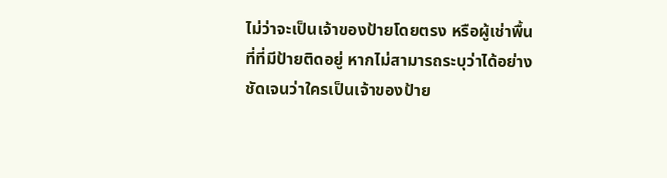ไม่ว่าจะเป็นเจ้าของป้ายโดยตรง หรือผู้เช่าพื้นที่ที่มีป้ายติดอยู่ หากไม่สามารถระบุว่าได้อย่างชัดเจนว่าใครเป็นเจ้าของป้าย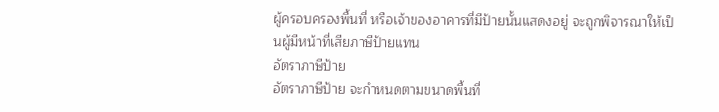ผู้ครอบครองพื้นที่ หรือเจ้าของอาคารที่มีป้ายนั้นแสดงอยู่ จะถูกพิจารณาให้เป็นผู้มีหน้าที่เสียภาษีป้ายแทน
อัตราภาษีป้าย
อัตราภาษีป้าย จะกำหนดตามขนาดพื้นที่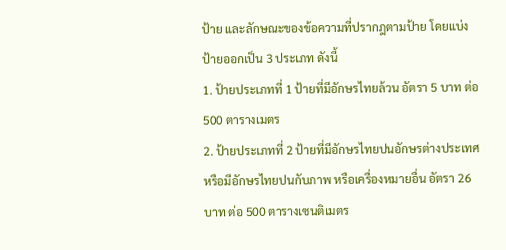ป้าย และลักษณะของข้อความที่ปรากฎตามป้าย โดยแบ่งป้ายออกเป็น 3 ประเภท ดังนี้
1. ป้ายประเภทที่ 1 ป้ายที่มีอักษรไทยล้วน อัตรา 5 บาท ต่อ 500 ตารางเมตร
2. ป้ายประเภทที่ 2 ป้ายที่มีอักษรไทยปนอักษรต่างประเทศ หรือมีอักษรไทยปนกับภาพ หรือเครื่องหมายอื่น อัตรา 26 บาท ต่อ 500 ตารางเซนติเมตร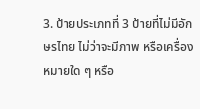3. ป้ายประเภทที่ 3 ป้ายที่ไม่มีอักษรไทย ไม่ว่าจะมีภาพ หรือเครื่องหมายใด ๆ หรือ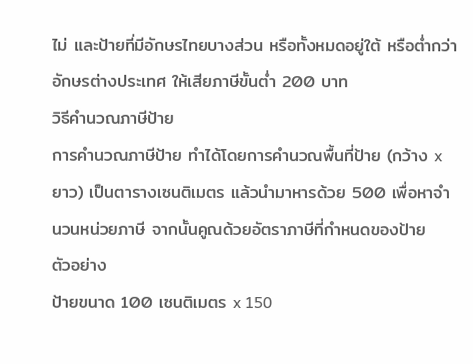ไม่ และป้ายที่มีอักษรไทยบางส่วน หรือทั้งหมดอยู่ใต้ หรือต่ำกว่าอักษรต่างประเทศ ให้เสียภาษีขั้นต่ำ 200 บาท
วิธีคำนวณภาษีป้าย
การคำนวณภาษีป้าย ทำได้โดยการคำนวณพื้นที่ป้าย (กว้าง x ยาว) เป็นตารางเซนติเมตร แล้วนำมาหารด้วย 500 เพื่อหาจำนวนหน่วยภาษี จากนั้นคูณด้วยอัตราภาษีที่กำหนดของป้าย
ตัวอย่าง
ป้ายขนาด 100 เซนติเมตร x 150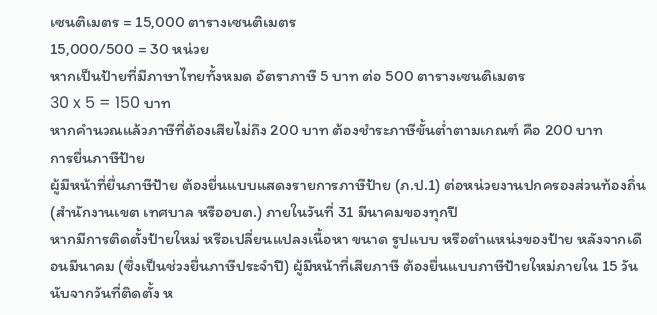เซนติเมตร = 15,000 ตารางเซนติเมตร
15,000/500 = 30 หน่วย
หากเป็นป้ายที่มีภาษาไทยทั้งหมด อัตราภาษี 5 บาท ต่อ 500 ตารางเซนติเมตร
30 x 5 = 150 บาท
หากคำนวณแล้วภาษีที่ต้องเสียไม่ถึง 200 บาท ต้องชำระภาษีขั้นต่ำตามเกณฑ์ คือ 200 บาท
การยื่นภาษีป้าย
ผู้มีหน้าที่ยื่นภาษีป้าย ต้องยื่นแบบแสดงรายการภาษีป้าย (ภ.ป.1) ต่อหน่วยงานปกครองส่วนท้องถิ่น (สำนักงานเขต เทศบาล หรืออบต.) ภายในวันที่ 31 มีนาคมของทุกปี
หากมีการติดตั้งป้ายใหม่ หรือเปลี่ยนแปลงเนื้อหา ขนาด รูปแบบ หรือตำแหน่งของป้าย หลังจากเดือนมีนาคม (ซึ่งเป็นช่วงยื่นภาษีประจำปี) ผู้มีหน้าที่เสียภาษี ต้องยื่นแบบภาษีป้ายใหม่ภายใน 15 วัน นับจากวันที่ติดตั้ง ห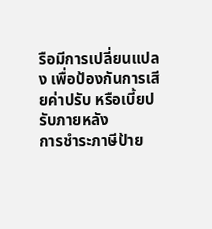รือมีการเปลี่ยนแปลง เพื่อป้องกันการเสียค่าปรับ หรือเบี้ยปรับภายหลัง
การชำระภาษีป้าย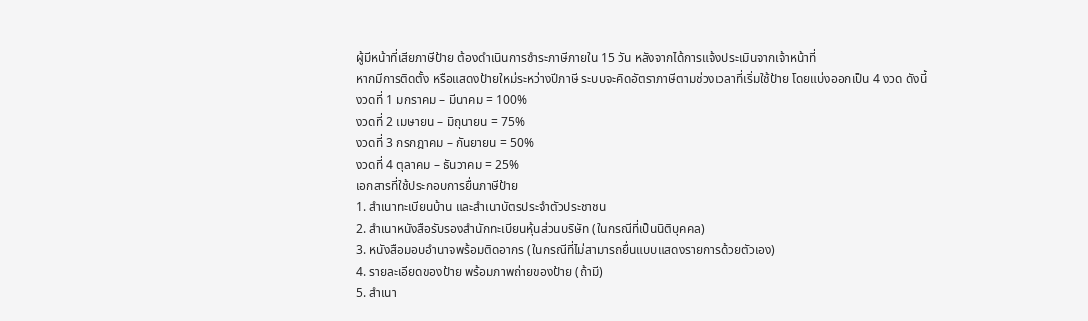ผู้มีหน้าที่เสียภาษีป้าย ต้องดำเนินการชำระภาษีภายใน 15 วัน หลังจากได้การแจ้งประเมินจากเจ้าหน้าที่
หากมีการติดตั้ง หรือแสดงป้ายใหม่ระหว่างปีภาษี ระบบจะคิดอัตราภาษีตามช่วงเวลาที่เริ่มใช้ป้าย โดยแบ่งออกเป็น 4 งวด ดังนี้
งวดที่ 1 มกราคม – มีนาคม = 100%
งวดที่ 2 เมษายน – มิถุนายน = 75%
งวดที่ 3 กรกฎาคม – กันยายน = 50%
งวดที่ 4 ตุลาคม – ธันวาคม = 25%
เอกสารที่ใช้ประกอบการยื่นภาษีป้าย
1. สำเนาทะเบียนบ้าน และสำเนาบัตรประจำตัวประชาชน
2. สำเนาหนังสือรับรองสำนักทะเบียนหุ้นส่วนบริษัท (ในกรณีที่เป็นนิติบุคคล)
3. หนังสือมอบอำนาจพร้อมติดอากร (ในกรณีที่ไม่สามารถยื่นแบบแสดงรายการด้วยตัวเอง)
4. รายละเอียดของป้าย พร้อมภาพถ่ายของป้าย (ถ้ามี)
5. สำเนา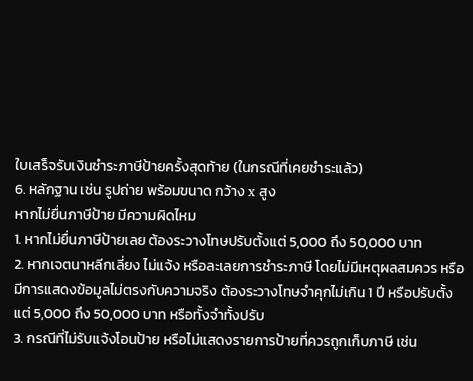ใบเสร็จรับเงินชำระภาษีป้ายครั้งสุดท้าย (ในกรณีที่เคยชำระแล้ว)
6. หลักฐาน เช่น รูปถ่าย พร้อมขนาด กว้าง x สูง
หากไม่ยื่นภาษีป้าย มีความผิดไหม
1. หากไม่ยื่นภาษีป้ายเลย ต้องระวางโทษปรับตั้งแต่ 5,000 ถึง 50,000 บาท
2. หากเจตนาหลีกเลี่ยง ไม่แจ้ง หรือละเลยการชำระภาษี โดยไม่มีเหตุผลสมควร หรือมีการแสดงข้อมูลไม่ตรงกับความจริง ต้องระวางโทษจำคุกไม่เกิน 1 ปี หรือปรับตั้งแต่ 5,000 ถึง 50,000 บาท หรือทั้งจำทั้งปรับ
3. กรณีที่ไม่รับแจ้งโอนป้าย หรือไม่แสดงรายการป้ายที่ควรถูกเก็บภาษี เช่น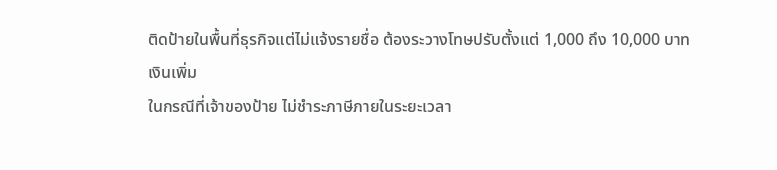ติดป้ายในพื้นที่ธุรกิจแต่ไม่แจ้งรายชื่อ ต้องระวางโทษปรับตั้งแต่ 1,000 ถึง 10,000 บาท
เงินเพิ่ม
ในกรณีที่เจ้าของป้าย ไม่ชำระภาษีภายในระยะเวลา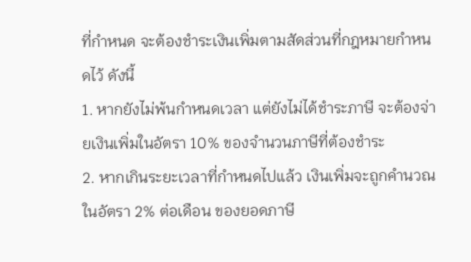ที่กำหนด จะต้องชำระเงินเพิ่มตามสัดส่วนที่กฎหมายกำหนดไว้ ดังนี้
1. หากยังไม่พ้นกำหนดเวลา แต่ยังไม่ได้ชำระภาษี จะต้องจ่ายเงินเพิ่มในอัตรา 10% ของจำนวนภาษีที่ต้องชำระ
2. หากเกินระยะเวลาที่กำหนดไปแล้ว เงินเพิ่มจะถูกคำนวณในอัตรา 2% ต่อเดือน ของยอดภาษี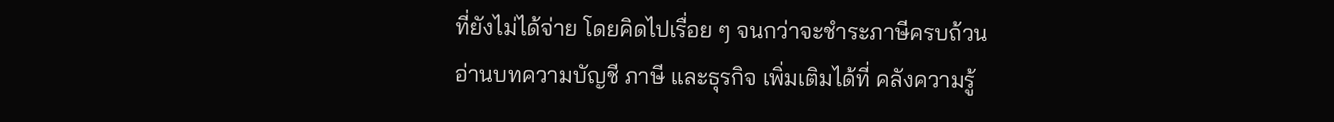ที่ยังไม่ได้จ่าย โดยคิดไปเรื่อย ๆ จนกว่าจะชำระภาษีครบถ้วน
อ่านบทความบัญชี ภาษี และธุรกิจ เพิ่มเติมได้ที่ คลังความรู้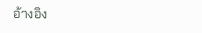อ้างอิง